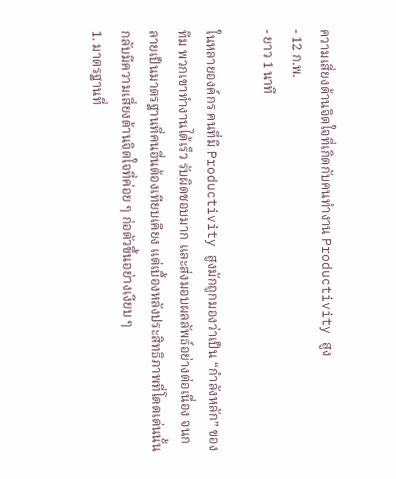ความเสี่ยงด้านจิตใจที่เกิดกับคนทำงาน Productivity สูง
- 12 ก.พ.
- ยาว 1 นาที

ในหลายองค์กร คนที่มี Productivity สูงมักถูกมองว่าเป็น “กำลังหลัก” ของทีม พวกเขาทำงานได้เร็ว รับผิดชอบมาก และส่งมอบผลลัพธ์อย่างต่อเนื่อง จนกลายเป็นมาตรฐานที่คนอื่นต้องเทียบเคียง แต่เบื้องหลังประสิทธิภาพที่โดดเด่นนั้น กลับมีความเสี่ยงด้านจิตใจที่ค่อย ๆ ก่อตัวขึ้นอย่างเงียบ ๆ
1. มาตรฐานที่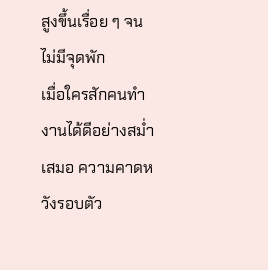สูงขึ้นเรื่อย ๆ จนไม่มีจุดพัก
เมื่อใครสักคนทำงานได้ดีอย่างสม่ำเสมอ ความคาดหวังรอบตัว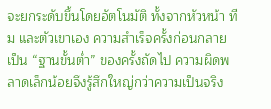จะยกระดับขึ้นโดยอัตโนมัติ ทั้งจากหัวหน้า ทีม และตัวเขาเอง ความสำเร็จครั้งก่อนกลายเป็น “ฐานขั้นต่ำ” ของครั้งถัดไป ความผิดพลาดเล็กน้อยจึงรู้สึกใหญ่กว่าความเป็นจริง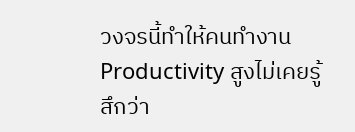วงจรนี้ทำให้คนทำงาน Productivity สูงไม่เคยรู้สึกว่า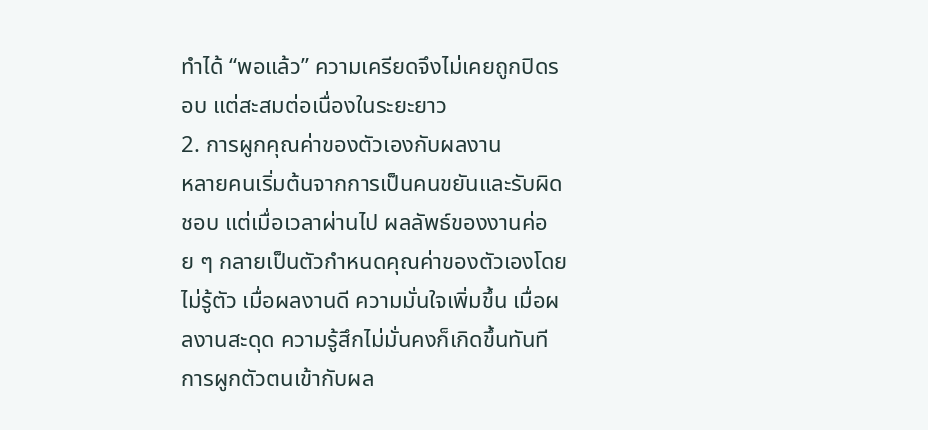ทำได้ “พอแล้ว” ความเครียดจึงไม่เคยถูกปิดรอบ แต่สะสมต่อเนื่องในระยะยาว
2. การผูกคุณค่าของตัวเองกับผลงาน
หลายคนเริ่มต้นจากการเป็นคนขยันและรับผิดชอบ แต่เมื่อเวลาผ่านไป ผลลัพธ์ของงานค่อย ๆ กลายเป็นตัวกำหนดคุณค่าของตัวเองโดยไม่รู้ตัว เมื่อผลงานดี ความมั่นใจเพิ่มขึ้น เมื่อผลงานสะดุด ความรู้สึกไม่มั่นคงก็เกิดขึ้นทันที
การผูกตัวตนเข้ากับผล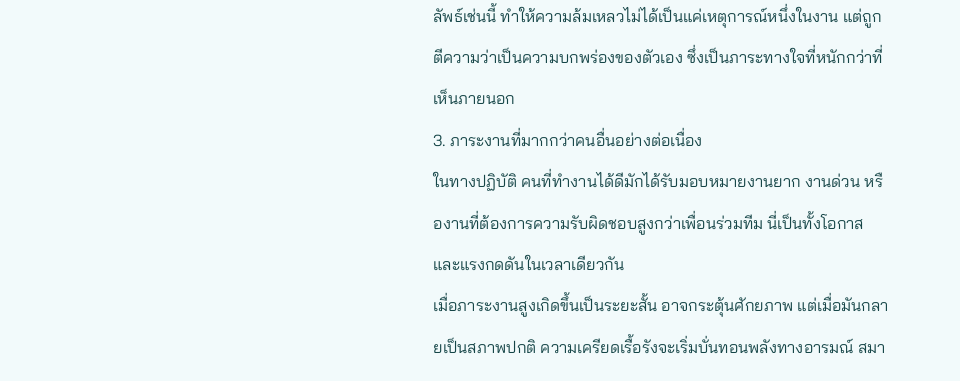ลัพธ์เช่นนี้ ทำให้ความล้มเหลวไม่ได้เป็นแค่เหตุการณ์หนึ่งในงาน แต่ถูกตีความว่าเป็นความบกพร่องของตัวเอง ซึ่งเป็นภาระทางใจที่หนักกว่าที่เห็นภายนอก
3. ภาระงานที่มากกว่าคนอื่นอย่างต่อเนื่อง
ในทางปฏิบัติ คนที่ทำงานได้ดีมักได้รับมอบหมายงานยาก งานด่วน หรืองานที่ต้องการความรับผิดชอบสูงกว่าเพื่อนร่วมทีม นี่เป็นทั้งโอกาสและแรงกดดันในเวลาเดียวกัน
เมื่อภาระงานสูงเกิดขึ้นเป็นระยะสั้น อาจกระตุ้นศักยภาพ แต่เมื่อมันกลายเป็นสภาพปกติ ความเครียดเรื้อรังจะเริ่มบั่นทอนพลังทางอารมณ์ สมา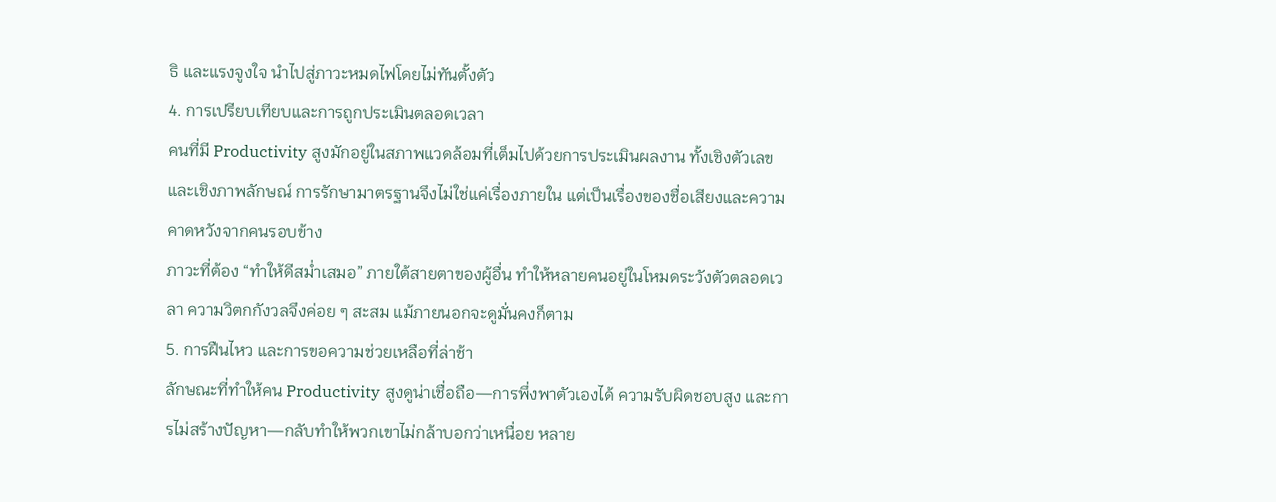ธิ และแรงจูงใจ นำไปสู่ภาวะหมดไฟโดยไม่ทันตั้งตัว
4. การเปรียบเทียบและการถูกประเมินตลอดเวลา
คนที่มี Productivity สูงมักอยู่ในสภาพแวดล้อมที่เต็มไปด้วยการประเมินผลงาน ทั้งเชิงตัวเลขและเชิงภาพลักษณ์ การรักษามาตรฐานจึงไม่ใช่แค่เรื่องภายใน แต่เป็นเรื่องของชื่อเสียงและความคาดหวังจากคนรอบข้าง
ภาวะที่ต้อง “ทำให้ดีสม่ำเสมอ” ภายใต้สายตาของผู้อื่น ทำให้หลายคนอยู่ในโหมดระวังตัวตลอดเวลา ความวิตกกังวลจึงค่อย ๆ สะสม แม้ภายนอกจะดูมั่นคงก็ตาม
5. การฝืนไหว และการขอความช่วยเหลือที่ล่าช้า
ลักษณะที่ทำให้คน Productivity สูงดูน่าเชื่อถือ—การพึ่งพาตัวเองได้ ความรับผิดชอบสูง และการไม่สร้างปัญหา—กลับทำให้พวกเขาไม่กล้าบอกว่าเหนื่อย หลาย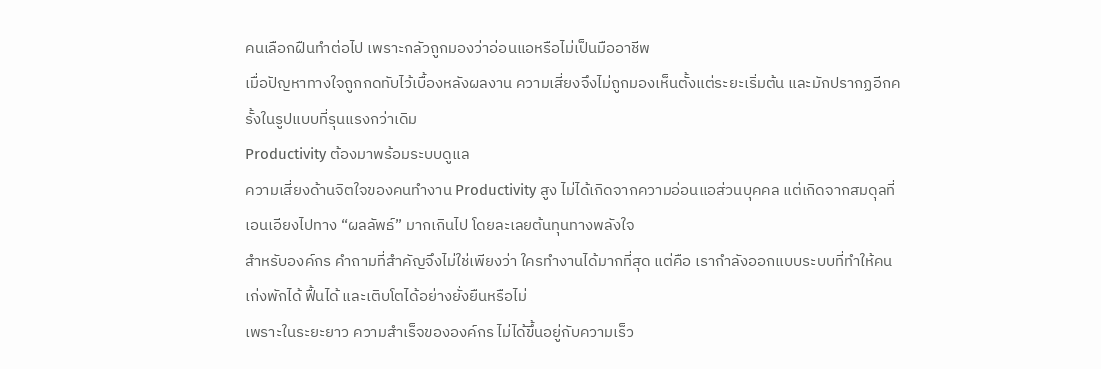คนเลือกฝืนทำต่อไป เพราะกลัวถูกมองว่าอ่อนแอหรือไม่เป็นมืออาชีพ
เมื่อปัญหาทางใจถูกกดทับไว้เบื้องหลังผลงาน ความเสี่ยงจึงไม่ถูกมองเห็นตั้งแต่ระยะเริ่มต้น และมักปรากฏอีกครั้งในรูปแบบที่รุนแรงกว่าเดิม
Productivity ต้องมาพร้อมระบบดูแล
ความเสี่ยงด้านจิตใจของคนทำงาน Productivity สูง ไม่ได้เกิดจากความอ่อนแอส่วนบุคคล แต่เกิดจากสมดุลที่เอนเอียงไปทาง “ผลลัพธ์” มากเกินไป โดยละเลยต้นทุนทางพลังใจ
สำหรับองค์กร คำถามที่สำคัญจึงไม่ใช่เพียงว่า ใครทำงานได้มากที่สุด แต่คือ เรากำลังออกแบบระบบที่ทำให้คนเก่งพักได้ ฟื้นได้ และเติบโตได้อย่างยั่งยืนหรือไม่
เพราะในระยะยาว ความสำเร็จขององค์กร ไม่ได้ขึ้นอยู่กับความเร็ว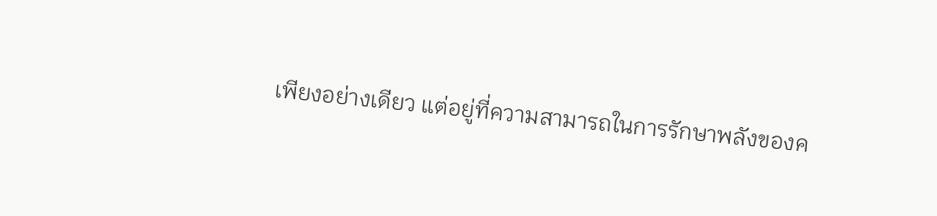เพียงอย่างเดียว แต่อยู่ที่ความสามารถในการรักษาพลังของค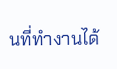นที่ทำงานได้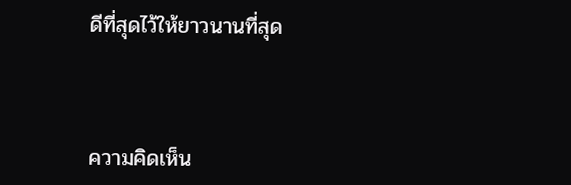ดีที่สุดไว้ให้ยาวนานที่สุด



ความคิดเห็น